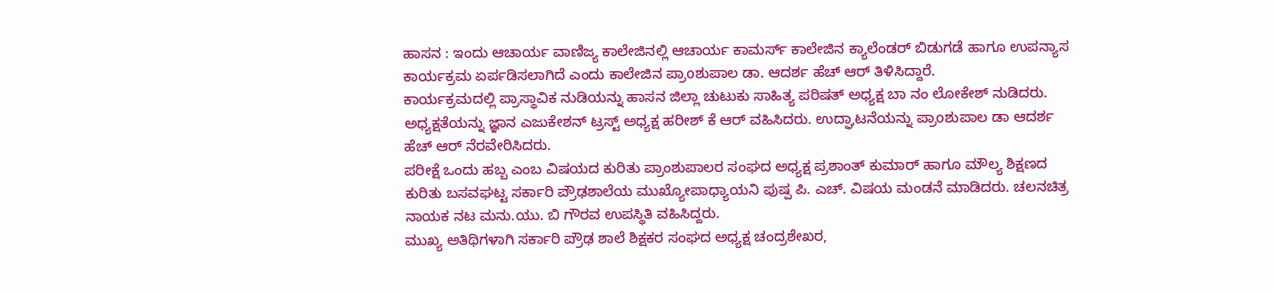ಹಾಸನ : ಇಂದು ಆಚಾರ್ಯ ವಾಣಿಜ್ಯ ಕಾಲೇಜಿನಲ್ಲಿ ಆಚಾರ್ಯ ಕಾಮರ್ಸ್ ಕಾಲೇಜಿನ ಕ್ಯಾಲೆಂಡರ್ ಬಿಡುಗಡೆ ಹಾಗೂ ಉಪನ್ಯಾಸ ಕಾರ್ಯಕ್ರಮ ಏರ್ಪಡಿಸಲಾಗಿದೆ ಎಂದು ಕಾಲೇಜಿನ ಪ್ರಾoಶುಪಾಲ ಡಾ. ಆದರ್ಶ ಹೆಚ್ ಆರ್ ತಿಳಿಸಿದ್ದಾರೆ.
ಕಾರ್ಯಕ್ರಮದಲ್ಲಿ ಪ್ರಾಸ್ಥಾವಿಕ ನುಡಿಯನ್ನು ಹಾಸನ ಜಿಲ್ಲಾ ಚುಟುಕು ಸಾಹಿತ್ಯ ಪರಿಷತ್ ಅಧ್ಯಕ್ಷ ಬಾ ನಂ ಲೋಕೇಶ್ ನುಡಿದರು. ಅಧ್ಯಕ್ಷತೆಯನ್ನು ಜ್ಞಾನ ಎಜುಕೇಶನ್ ಟ್ರಸ್ಟ್ ಅಧ್ಯಕ್ಷ ಹರೀಶ್ ಕೆ ಆರ್ ವಹಿಸಿದರು. ಉದ್ಘಾಟನೆಯನ್ನು ಪ್ರಾoಶುಪಾಲ ಡಾ ಆದರ್ಶ ಹೆಚ್ ಆರ್ ನೆರವೇರಿಸಿದರು.
ಪರೀಕ್ಷೆ ಒಂದು ಹಬ್ಬ ಎಂಬ ವಿಷಯದ ಕುರಿತು ಪ್ರಾಂಶುಪಾಲರ ಸಂಘದ ಅಧ್ಯಕ್ಷ ಪ್ರಶಾಂತ್ ಕುಮಾರ್ ಹಾಗೂ ಮೌಲ್ಯ ಶಿಕ್ಷಣದ ಕುರಿತು ಬಸವಘಟ್ಟ ಸರ್ಕಾರಿ ಪ್ರೌಢಶಾಲೆಯ ಮುಖ್ಯೋಪಾಧ್ಯಾಯನಿ ಪುಷ್ಪ ಪಿ. ಎಚ್. ವಿಷಯ ಮಂಡನೆ ಮಾಡಿದರು. ಚಲನಚಿತ್ರ ನಾಯಕ ನಟ ಮನು.ಯು. ಬಿ ಗೌರವ ಉಪಸ್ಥಿತಿ ವಹಿಸಿದ್ದರು.
ಮುಖ್ಯ ಅತಿಥಿಗಳಾಗಿ ಸರ್ಕಾರಿ ಪ್ರೌಢ ಶಾಲೆ ಶಿಕ್ಷಕರ ಸಂಘದ ಅಧ್ಯಕ್ಷ ಚಂದ್ರಶೇಖರ,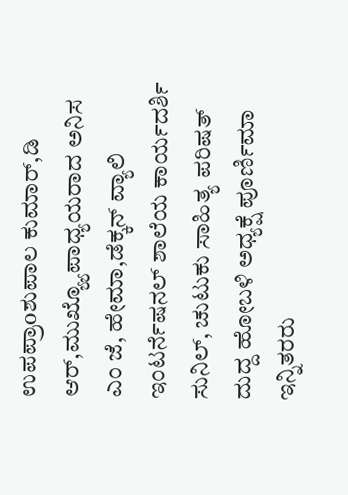ಉಪಪ್ರಾoಶುಪಾಲ ಕುಮಾರ್,ಡಿ ಆರ್,ಮುಖ್ಯ್ಯೊಪಾಧ್ಯಯರಾದ ಅನಿಸ ಎಂ ಜೆ, ಹೇಮಾ,ಡೆಕ್ಕನ್ ವ್ಯಾಲಿ ಇಂಟರ್ನೆಷನಲ್ ಶಾಲೆಯ ಕಾರ್ಯದರ್ಶಿ ಸುನಿಲ್, ಚುಟುಕು ಸಾಹಿತ್ಯ ಪರಿಷತ್ ದುದ್ದ ಹೋಬಳಿ ಅಧ್ಯಕ್ಷೆ ಪೂರ್ಣಿಮಾ ಇನ್ನಿತರರು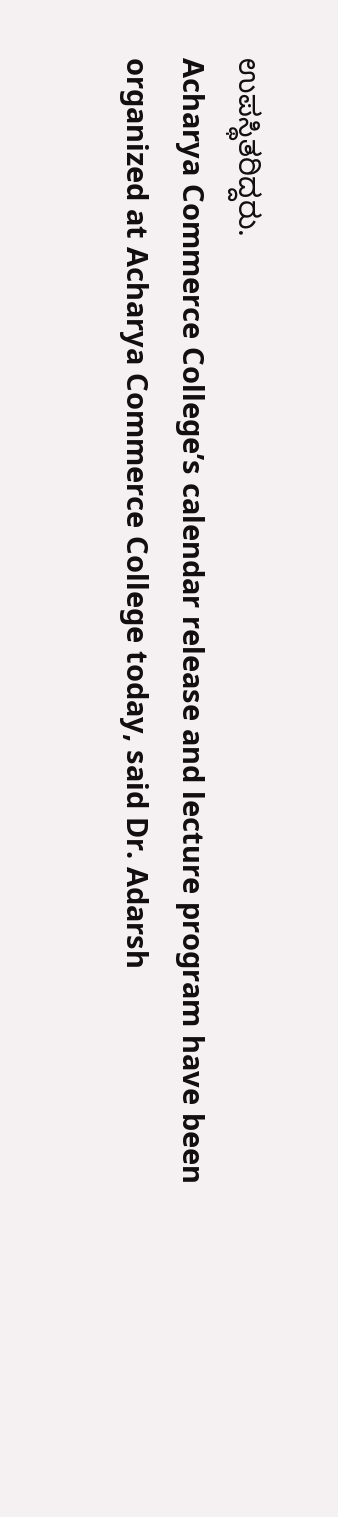ಉಪಸ್ಥಿತರಿದ್ದರು.
Acharya Commerce College’s calendar release and lecture program have been organized at Acharya Commerce College today, said Dr. Adarsh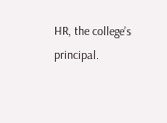HR, the college’s principal.